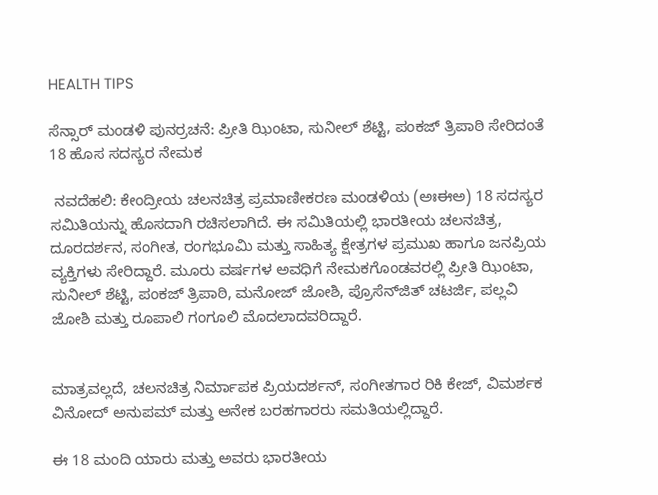HEALTH TIPS

ಸೆನ್ಸಾರ್ ಮಂಡಳಿ ಪುನರ್ರಚನೆ: ಪ್ರೀತಿ ಝಿಂಟಾ, ಸುನೀಲ್ ಶೆಟ್ಟಿ, ಪಂಕಜ್ ತ್ರಿಪಾಠಿ ಸೇರಿದಂತೆ 18 ಹೊಸ ಸದಸ್ಯರ ನೇಮಕ

 ನವದೆಹಲಿ: ಕೇಂದ್ರೀಯ ಚಲನಚಿತ್ರ ಪ್ರಮಾಣೀಕರಣ ಮಂಡಳಿಯ (ಅಃಈಅ) 18 ಸದಸ್ಯರ ಸಮಿತಿಯನ್ನು ಹೊಸದಾಗಿ ರಚಿಸಲಾಗಿದೆ. ಈ ಸಮಿತಿಯಲ್ಲಿ ಭಾರತೀಯ ಚಲನಚಿತ್ರ, ದೂರದರ್ಶನ, ಸಂಗೀತ, ರಂಗಭೂಮಿ ಮತ್ತು ಸಾಹಿತ್ಯ ಕ್ಷೇತ್ರಗಳ ಪ್ರಮುಖ ಹಾಗೂ ಜನಪ್ರಿಯ ವ್ಯಕ್ತಿಗಳು ಸೇರಿದ್ದಾರೆ. ಮೂರು ವರ್ಷಗಳ ಅವಧಿಗೆ ನೇಮಕಗೊಂಡವರಲ್ಲಿ ಪ್ರೀತಿ ಝಿಂಟಾ, ಸುನೀಲ್ ಶೆಟ್ಟಿ, ಪಂಕಜ್ ತ್ರಿಪಾಠಿ, ಮನೋಜ್ ಜೋಶಿ, ಪ್ರೊಸೆನ್‌ಜಿತ್ ಚಟರ್ಜಿ, ಪಲ್ಲವಿ ಜೋಶಿ ಮತ್ತು ರೂಪಾಲಿ ಗಂಗೂಲಿ ಮೊದಲಾದವರಿದ್ದಾರೆ.


ಮಾತ್ರವಲ್ಲದೆ, ಚಲನಚಿತ್ರ ನಿರ್ಮಾಪಕ ಪ್ರಿಯದರ್ಶನ್, ಸಂಗೀತಗಾರ ರಿಕಿ ಕೇಜ್, ವಿಮರ್ಶಕ ವಿನೋದ್ ಅನುಪಮ್ ಮತ್ತು ಅನೇಕ ಬರಹಗಾರರು ಸಮತಿಯಲ್ಲಿದ್ದಾರೆ.

ಈ 18 ಮಂದಿ ಯಾರು ಮತ್ತು ಅವರು ಭಾರತೀಯ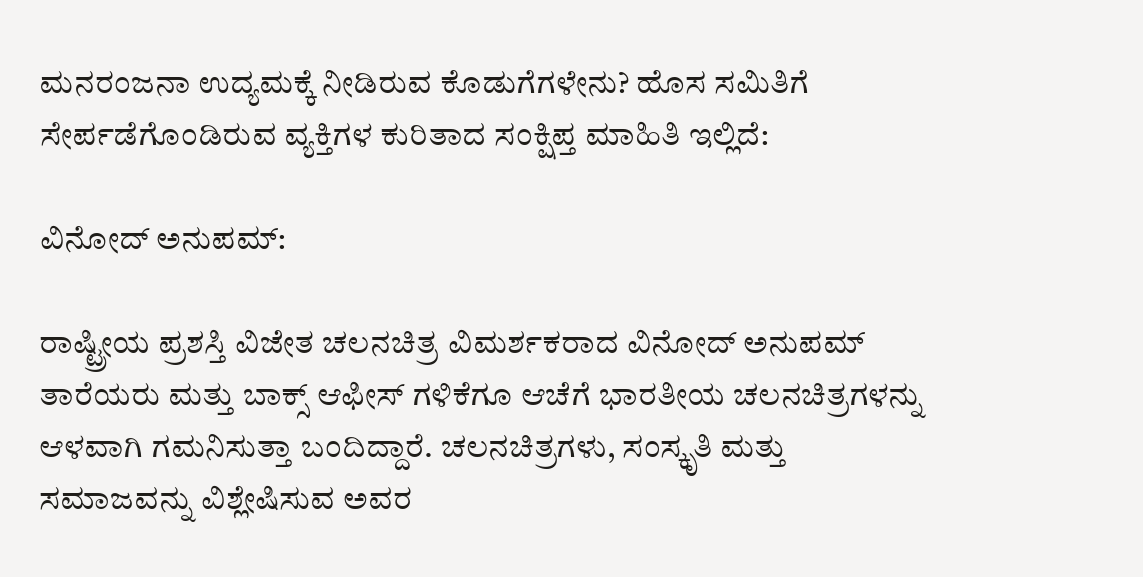ಮನರಂಜನಾ ಉದ್ಯಮಕ್ಕೆ ನೀಡಿರುವ ಕೊಡುಗೆಗಳೇನು? ಹೊಸ ಸಮಿತಿಗೆ ಸೇರ್ಪಡೆಗೊಂಡಿರುವ ವ್ಯಕ್ತಿಗಳ ಕುರಿತಾದ ಸಂಕ್ಷಿಪ್ತ ಮಾಹಿತಿ ಇಲ್ಲಿದೆ:

ವಿನೋದ್ ಅನುಪಮ್:

ರಾಷ್ಟ್ರೀಯ ಪ್ರಶಸ್ತಿ ವಿಜೇತ ಚಲನಚಿತ್ರ ವಿಮರ್ಶಕರಾದ ವಿನೋದ್ ಅನುಪಮ್ ತಾರೆಯರು ಮತ್ತು ಬಾಕ್ಸ್ ಆಫೀಸ್ ಗಳಿಕೆಗೂ ಆಚೆಗೆ ಭಾರತೀಯ ಚಲನಚಿತ್ರಗಳನ್ನು ಆಳವಾಗಿ ಗಮನಿಸುತ್ತಾ ಬಂದಿದ್ದಾರೆ. ಚಲನಚಿತ್ರಗಳು, ಸಂಸ್ಕೃತಿ ಮತ್ತು ಸಮಾಜವನ್ನು ವಿಶ್ಲೇಷಿಸುವ ಅವರ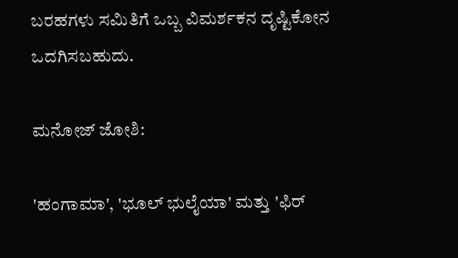ಬರಹಗಳು ಸಮಿತಿಗೆ ಒಬ್ಬ ವಿಮರ್ಶಕನ ದೃಷ್ಟಿಕೋನ ಒದಗಿಸಬಹುದು.

ಮನೋಜ್ ಜೋಶಿ:

'ಹಂಗಾಮಾ', 'ಭೂಲ್ ಭುಲೈಯಾ' ಮತ್ತು 'ಫಿರ್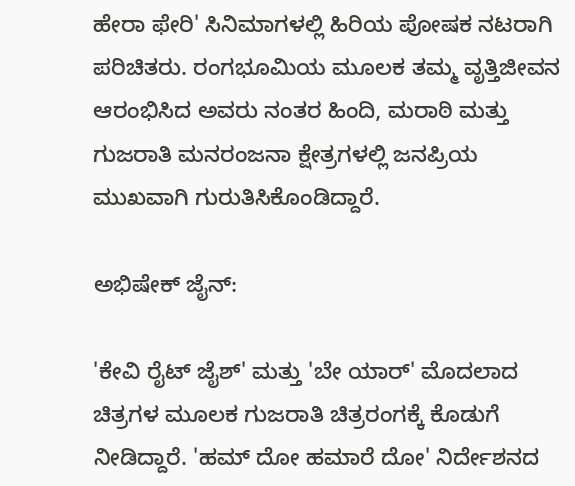ಹೇರಾ ಫೇರಿ' ಸಿನಿಮಾಗಳಲ್ಲಿ ಹಿರಿಯ ಪೋಷಕ ನಟರಾಗಿ ಪರಿಚಿತರು. ರಂಗಭೂಮಿಯ ಮೂಲಕ ತಮ್ಮ ವೃತ್ತಿಜೀವನ ಆರಂಭಿಸಿದ ಅವರು ನಂತರ ಹಿಂದಿ, ಮರಾಠಿ ಮತ್ತು ಗುಜರಾತಿ ಮನರಂಜನಾ ಕ್ಷೇತ್ರಗಳಲ್ಲಿ ಜನಪ್ರಿಯ ಮುಖವಾಗಿ ಗುರುತಿಸಿಕೊಂಡಿದ್ದಾರೆ.

ಅಭಿಷೇಕ್ ಜೈನ್:

'ಕೇವಿ ರೈಟ್ ಜೈಶ್' ಮತ್ತು 'ಬೇ ಯಾರ್' ಮೊದಲಾದ ಚಿತ್ರಗಳ ಮೂಲಕ ಗುಜರಾತಿ ಚಿತ್ರರಂಗಕ್ಕೆ ಕೊಡುಗೆ ನೀಡಿದ್ದಾರೆ. 'ಹಮ್ ದೋ ಹಮಾರೆ ದೋ' ನಿರ್ದೇಶನದ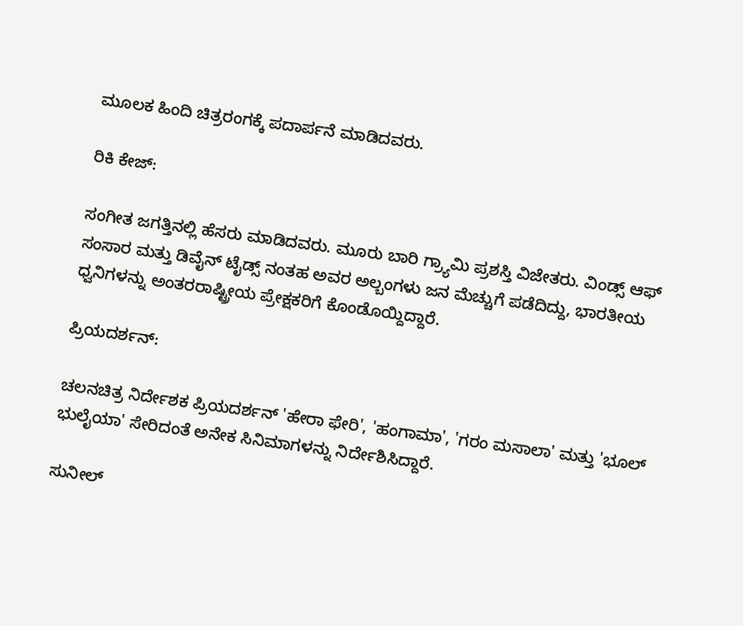ಮೂಲಕ ಹಿಂದಿ ಚಿತ್ರರಂಗಕ್ಕೆ ಪದಾರ್ಪನೆ ಮಾಡಿದವರು.

ರಿಕಿ ಕೇಜ್:

ಸಂಗೀತ ಜಗತ್ತಿನಲ್ಲಿ ಹೆಸರು ಮಾಡಿದವರು. ಮೂರು ಬಾರಿ ಗ್ರ್ಯಾಮಿ ಪ್ರಶಸ್ತಿ ವಿಜೇತರು. ವಿಂಡ್ಸ್ ಆಫ್ ಸಂಸಾರ ಮತ್ತು ಡಿವೈನ್ ಟೈಡ್ಸ್ ನಂತಹ ಅವರ ಅಲ್ಬಂಗಳು ಜನ ಮೆಚ್ಚುಗೆ ಪಡೆದಿದ್ದು, ಭಾರತೀಯ ಧ್ವನಿಗಳನ್ನು ಅಂತರರಾಷ್ಟ್ರೀಯ ಪ್ರೇಕ್ಷಕರಿಗೆ ಕೊಂಡೊಯ್ದಿದ್ದಾರೆ.

ಪ್ರಿಯದರ್ಶನ್:

ಚಲನಚಿತ್ರ ನಿರ್ದೇಶಕ ಪ್ರಿಯದರ್ಶನ್ 'ಹೇರಾ ಫೇರಿ', 'ಹಂಗಾಮಾ', 'ಗರಂ ಮಸಾಲಾ' ಮತ್ತು 'ಭೂಲ್ ಭುಲೈಯಾ' ಸೇರಿದಂತೆ ಅನೇಕ ಸಿನಿಮಾಗಳನ್ನು ನಿರ್ದೇಶಿಸಿದ್ದಾರೆ.

ಸುನೀಲ್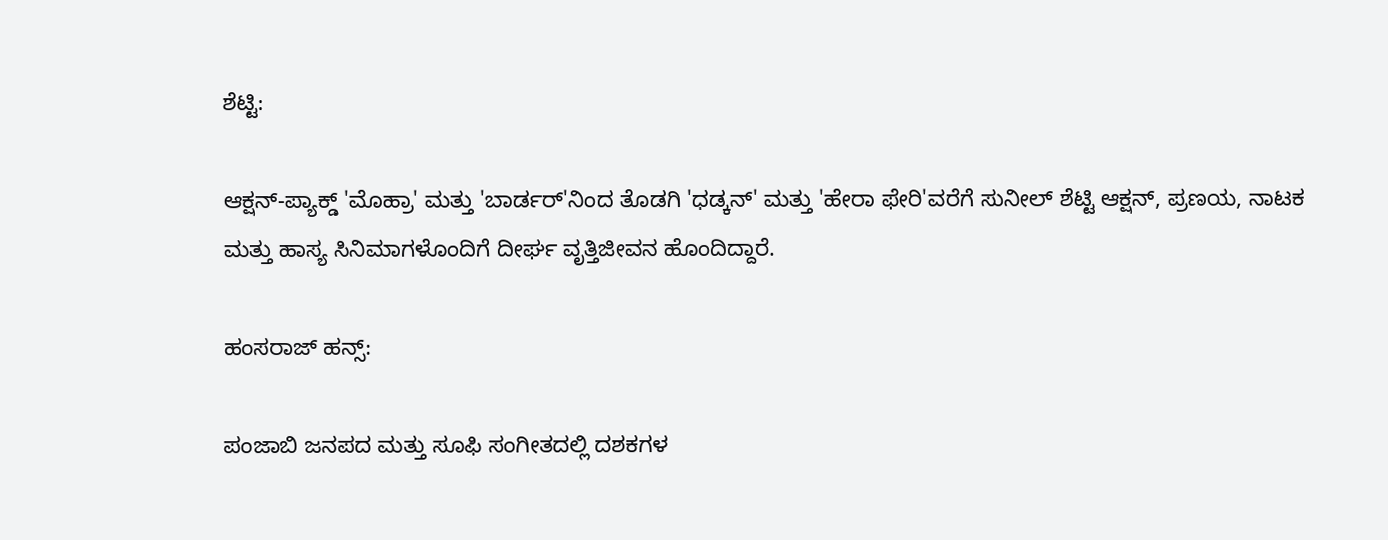ಶೆಟ್ಟಿ:

ಆಕ್ಷನ್-ಪ್ಯಾಕ್ಡ್ 'ಮೊಹ್ರಾ' ಮತ್ತು 'ಬಾರ್ಡರ್'ನಿಂದ ತೊಡಗಿ 'ಧಡ್ಕನ್' ಮತ್ತು 'ಹೇರಾ ಫೇರಿ'ವರೆಗೆ ಸುನೀಲ್ ಶೆಟ್ಟಿ ಆಕ್ಷನ್, ಪ್ರಣಯ, ನಾಟಕ ಮತ್ತು ಹಾಸ್ಯ ಸಿನಿಮಾಗಳೊಂದಿಗೆ ದೀರ್ಘ ವೃತ್ತಿಜೀವನ ಹೊಂದಿದ್ದಾರೆ.

ಹಂಸರಾಜ್ ಹನ್ಸ್:

ಪಂಜಾಬಿ ಜನಪದ ಮತ್ತು ಸೂಫಿ ಸಂಗೀತದಲ್ಲಿ ದಶಕಗಳ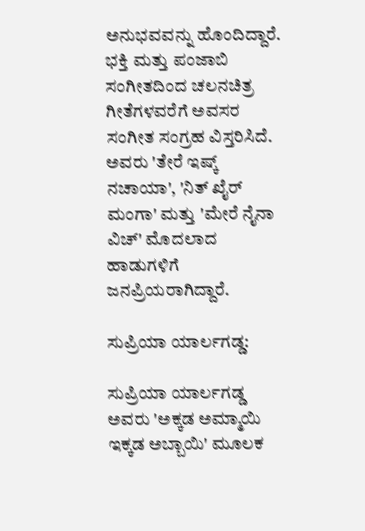ಅನುಭವವನ್ನು ಹೊಂದಿದ್ದಾರೆ. ಭಕ್ತಿ ಮತ್ತು ಪಂಜಾಬಿ ಸಂಗೀತದಿಂದ ಚಲನಚಿತ್ರ ಗೀತೆಗಳವರೆಗೆ ಅವಸರ ಸಂಗೀತ ಸಂಗ್ರಹ ವಿಸ್ತರಿಸಿದೆ. ಅವರು 'ತೇರೆ ಇಷ್ಕ್ ನಚಾಯಾ', 'ನಿತ್ ಖೈರ್ ಮಂಗಾ' ಮತ್ತು 'ಮೇರೆ ನೈನಾ ವಿಚ್' ಮೊದಲಾದ ಹಾಡುಗಳಿಗೆ ಜನಪ್ರಿಯರಾಗಿದ್ದಾರೆ.

ಸುಪ್ರಿಯಾ ಯಾರ್ಲಗಡ್ಡ:

ಸುಪ್ರಿಯಾ ಯಾರ್ಲಗಡ್ಡ ಅವರು 'ಅಕ್ಕಡ ಅಮ್ಮಾಯಿ ಇಕ್ಕಡ ಅಬ್ಬಾಯಿ' ಮೂಲಕ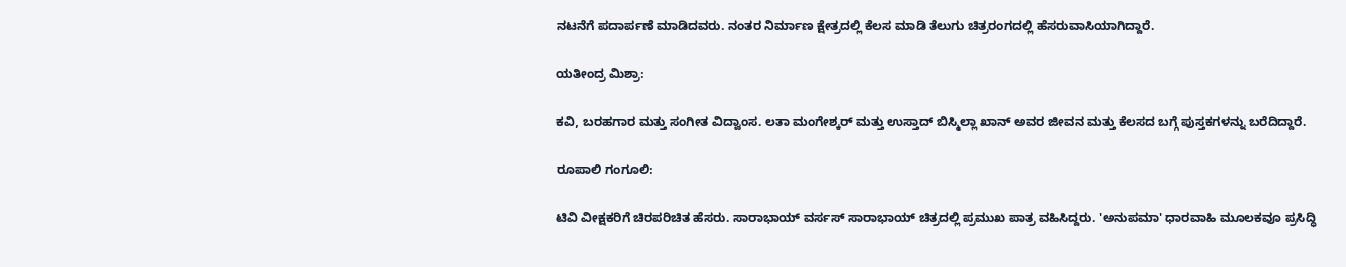ನಟನೆಗೆ ಪದಾರ್ಪಣೆ ಮಾಡಿದವರು. ನಂತರ ನಿರ್ಮಾಣ ಕ್ಷೇತ್ರದಲ್ಲಿ ಕೆಲಸ ಮಾಡಿ ತೆಲುಗು ಚಿತ್ರರಂಗದಲ್ಲಿ ಹೆಸರುವಾಸಿಯಾಗಿದ್ದಾರೆ.

ಯತೀಂದ್ರ ಮಿಶ್ರಾ:

ಕವಿ, ಬರಹಗಾರ ಮತ್ತು ಸಂಗೀತ ವಿದ್ವಾಂಸ. ಲತಾ ಮಂಗೇಶ್ಕರ್ ಮತ್ತು ಉಸ್ತಾದ್ ಬಿಸ್ಮಿಲ್ಲಾ ಖಾನ್ ಅವರ ಜೀವನ ಮತ್ತು ಕೆಲಸದ ಬಗ್ಗೆ ಪುಸ್ತಕಗಳನ್ನು ಬರೆದಿದ್ದಾರೆ.

ರೂಪಾಲಿ ಗಂಗೂಲಿ:

ಟಿವಿ ವೀಕ್ಷಕರಿಗೆ ಚಿರಪರಿಚಿತ ಹೆಸರು. ಸಾರಾಭಾಯ್ ವರ್ಸಸ್ ಸಾರಾಭಾಯ್ ಚಿತ್ರದಲ್ಲಿ ಪ್ರಮುಖ ಪಾತ್ರ ವಹಿಸಿದ್ದರು. 'ಅನುಪಮಾ' ಧಾರವಾಹಿ ಮೂಲಕವೂ ಪ್ರಸಿದ್ಧಿ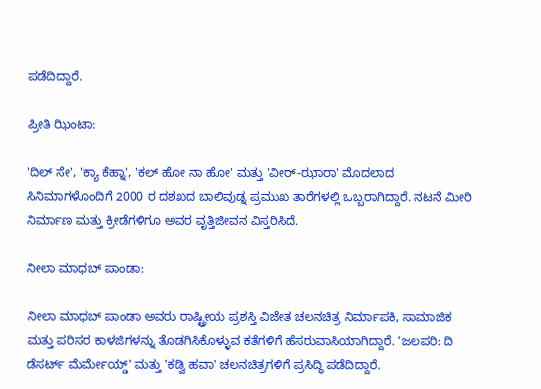ಪಡೆದಿದ್ದಾರೆ.

ಪ್ರೀತಿ ಝಿಂಟಾ:

'ದಿಲ್ ಸೇ', 'ಕ್ಯಾ ಕೆಹ್ನಾ', 'ಕಲ್ ಹೋ ನಾ ಹೋ' ಮತ್ತು 'ವೀರ್-ಝಾರಾ' ಮೊದಲಾದ ಸಿನಿಮಾಗಳೊಂದಿಗೆ 2000 ರ ದಶಖದ ಬಾಲಿವುಡ್ನ ಪ್ರಮುಖ ತಾರೆಗಳಲ್ಲಿ ಒಬ್ಬರಾಗಿದ್ದಾರೆ. ನಟನೆ ಮೀರಿ ನಿರ್ಮಾಣ ಮತ್ತು ಕ್ರೀಡೆಗಳಿಗೂ ಅವರ ವೃತ್ತಿಜೀವನ ವಿಸ್ತರಿಸಿದೆ.

ನೀಲಾ ಮಾಧಬ್ ಪಾಂಡಾ:

ನೀಲಾ ಮಾಧಬ್ ಪಾಂಡಾ ಅವರು ರಾಷ್ಟ್ರೀಯ ಪ್ರಶಸ್ತಿ ವಿಜೇತ ಚಲನಚಿತ್ರ ನಿರ್ಮಾಪಕಿ, ಸಾಮಾಜಿಕ ಮತ್ತು ಪರಿಸರ ಕಾಳಜಿಗಳನ್ನು ತೊಡಗಿಸಿಕೊಳ್ಳುವ ಕತೆಗಳಿಗೆ ಹೆಸರುವಾಸಿಯಾಗಿದ್ದಾರೆ. 'ಜಲಪರಿ: ದಿ ಡೆಸರ್ಟ್ ಮೆರ್ಮೇಯ್ಡ್' ಮತ್ತು 'ಕಡ್ವಿ ಹವಾ' ಚಲನಚಿತ್ರಗಳಿಗೆ ಪ್ರಸಿದ್ಧಿ ಪಡೆದಿದ್ದಾರೆ.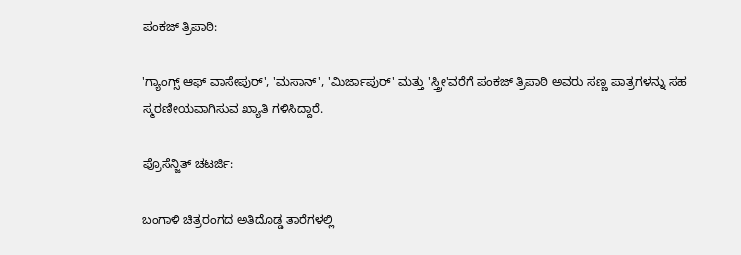ಪಂಕಜ್ ತ್ರಿಪಾಠಿ:

'ಗ್ಯಾಂಗ್ಸ್ ಆಫ್ ವಾಸೇಪುರ್', 'ಮಸಾನ್', 'ಮಿರ್ಜಾಪುರ್' ಮತ್ತು 'ಸ್ತ್ರೀ'ವರೆಗೆ ಪಂಕಜ್ ತ್ರಿಪಾಠಿ ಅವರು ಸಣ್ಣ ಪಾತ್ರಗಳನ್ನು ಸಹ ಸ್ಮರಣೀಯವಾಗಿಸುವ ಖ್ಯಾತಿ ಗಳಿಸಿದ್ದಾರೆ.

ಪ್ರೊಸೆನ್ಜಿತ್ ಚಟರ್ಜಿ:

ಬಂಗಾಳಿ ಚಿತ್ರರಂಗದ ಅತಿದೊಡ್ಡ ತಾರೆಗಳಲ್ಲಿ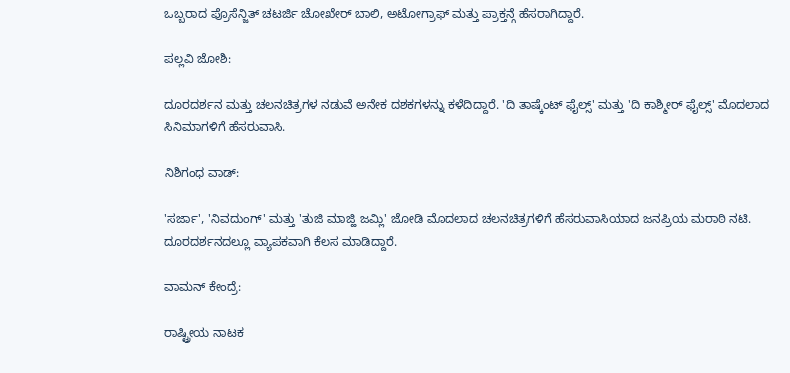ಒಬ್ಬರಾದ ಪ್ರೊಸೆನ್ಜಿತ್ ಚಟರ್ಜಿ ಚೋಖೇರ್ ಬಾಲಿ, ಅಟೋಗ್ರಾಫ್ ಮತ್ತು ಪ್ರಾಕ್ತನ್ಗೆ ಹೆಸರಾಗಿದ್ದಾರೆ.

ಪಲ್ಲವಿ ಜೋಶಿ:

ದೂರದರ್ಶನ ಮತ್ತು ಚಲನಚಿತ್ರಗಳ ನಡುವೆ ಅನೇಕ ದಶಕಗಳನ್ನು ಕಳೆದಿದ್ದಾರೆ. 'ದಿ ತಾಷ್ಕೆಂಟ್ ಫೈಲ್ಸ್' ಮತ್ತು 'ದಿ ಕಾಶ್ಮೀರ್ ಫೈಲ್ಸ್' ಮೊದಲಾದ ಸಿನಿಮಾಗಳಿಗೆ ಹೆಸರುವಾಸಿ.

ನಿಶಿಗಂಧ ವಾಡ್:

'ಸರ್ಜಾ', 'ನಿವದುಂಗ್' ಮತ್ತು 'ತುಜಿ ಮಾಜ್ಹಿ ಜಮ್ಲಿ' ಜೋಡಿ ಮೊದಲಾದ ಚಲನಚಿತ್ರಗಳಿಗೆ ಹೆಸರುವಾಸಿಯಾದ ಜನಪ್ರಿಯ ಮರಾಠಿ ನಟಿ. ದೂರದರ್ಶನದಲ್ಲೂ ವ್ಯಾಪಕವಾಗಿ ಕೆಲಸ ಮಾಡಿದ್ದಾರೆ.

ವಾಮನ್ ಕೇಂದ್ರೆ:

ರಾಷ್ಟ್ರೀಯ ನಾಟಕ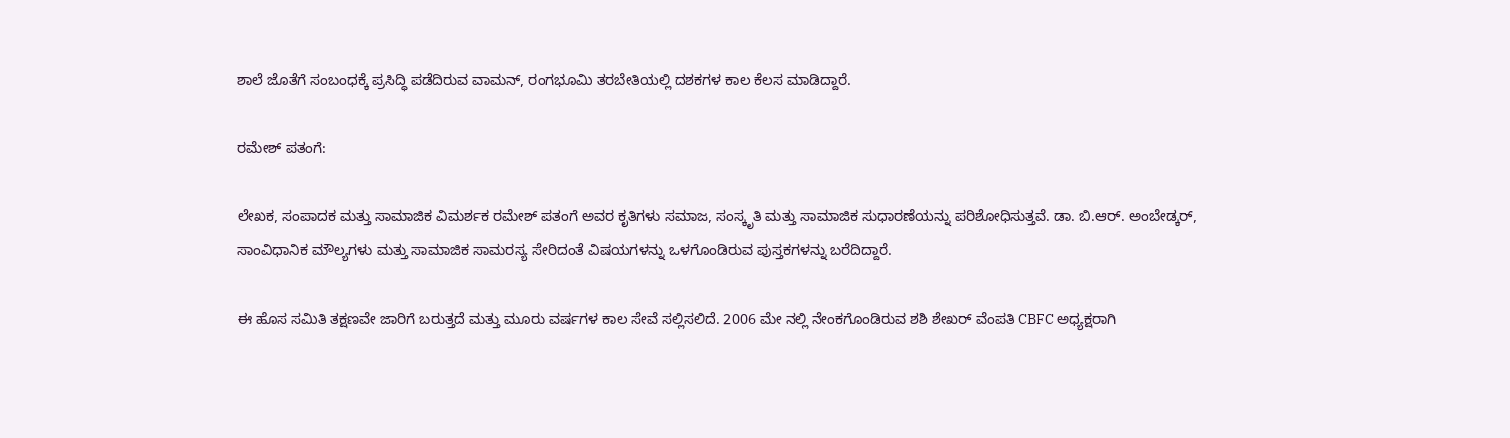ಶಾಲೆ ಜೊತೆಗೆ ಸಂಬಂಧಕ್ಕೆ ಪ್ರಸಿದ್ಧಿ ಪಡೆದಿರುವ ವಾಮನ್, ರಂಗಭೂಮಿ ತರಬೇತಿಯಲ್ಲಿ ದಶಕಗಳ ಕಾಲ ಕೆಲಸ ಮಾಡಿದ್ದಾರೆ.

ರಮೇಶ್ ಪತಂಗೆ:

ಲೇಖಕ, ಸಂಪಾದಕ ಮತ್ತು ಸಾಮಾಜಿಕ ವಿಮರ್ಶಕ ರಮೇಶ್ ಪತಂಗೆ ಅವರ ಕೃತಿಗಳು ಸಮಾಜ, ಸಂಸ್ಕೃತಿ ಮತ್ತು ಸಾಮಾಜಿಕ ಸುಧಾರಣೆಯನ್ನು ಪರಿಶೋಧಿಸುತ್ತವೆ. ಡಾ. ಬಿ.ಆರ್. ಅಂಬೇಡ್ಕರ್, ಸಾಂವಿಧಾನಿಕ ಮೌಲ್ಯಗಳು ಮತ್ತು ಸಾಮಾಜಿಕ ಸಾಮರಸ್ಯ ಸೇರಿದಂತೆ ವಿಷಯಗಳನ್ನು ಒಳಗೊಂಡಿರುವ ಪುಸ್ತಕಗಳನ್ನು ಬರೆದಿದ್ದಾರೆ.

ಈ ಹೊಸ ಸಮಿತಿ ತಕ್ಷಣವೇ ಜಾರಿಗೆ ಬರುತ್ತದೆ ಮತ್ತು ಮೂರು ವರ್ಷಗಳ ಕಾಲ ಸೇವೆ ಸಲ್ಲಿಸಲಿದೆ. 2006 ಮೇ ನಲ್ಲಿ ನೇಂಕಗೊಂಡಿರುವ ಶಶಿ ಶೇಖರ್ ವೆಂಪತಿ CBFC ಅಧ್ಯಕ್ಷರಾಗಿ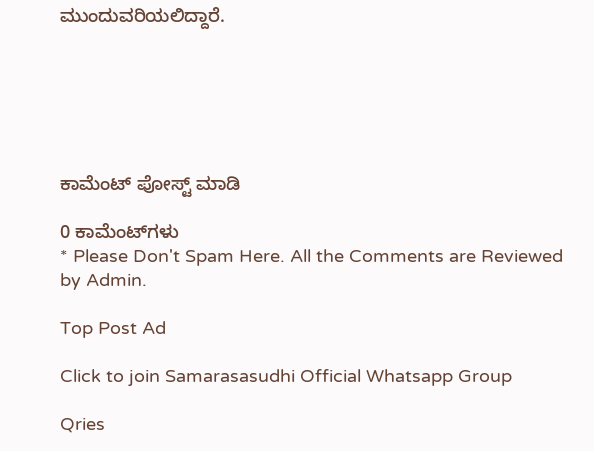ಮುಂದುವರಿಯಲಿದ್ದಾರೆ.






ಕಾಮೆಂಟ್‌‌ ಪೋಸ್ಟ್‌ ಮಾಡಿ

0 ಕಾಮೆಂಟ್‌ಗಳು
* Please Don't Spam Here. All the Comments are Reviewed by Admin.

Top Post Ad

Click to join Samarasasudhi Official Whatsapp Group

Qries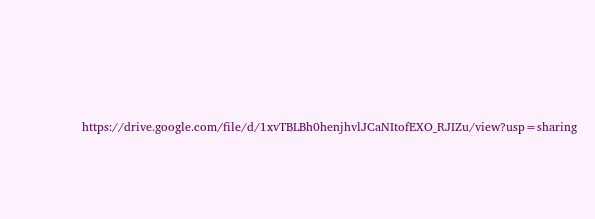https://drive.google.com/file/d/1xvTBLBh0henjhvlJCaNItofEXO_RJIZu/view?usp=sharing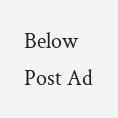Below Post Ad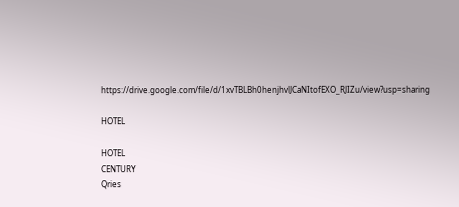https://drive.google.com/file/d/1xvTBLBh0henjhvlJCaNItofEXO_RJIZu/view?usp=sharing

HOTEL

HOTEL
CENTURY
Qries